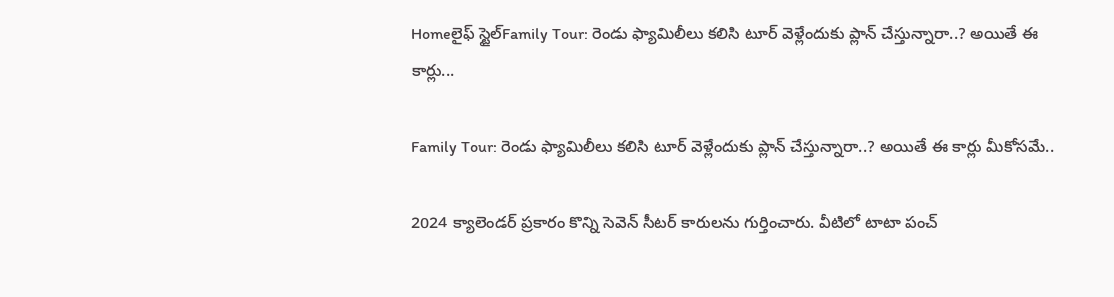Homeలైఫ్ స్టైల్Family Tour: రెండు ఫ్యామిలీలు కలిసి టూర్ వెళ్లేందుకు ప్లాన్ చేస్తున్నారా..? అయితే ఈ కార్లు...

Family Tour: రెండు ఫ్యామిలీలు కలిసి టూర్ వెళ్లేందుకు ప్లాన్ చేస్తున్నారా..? అయితే ఈ కార్లు మీకోసమే..

2024 క్యాలెండర్ ప్రకారం కొన్ని సెవెన్ సీటర్ కారులను గుర్తించారు. వీటిలో టాటా పంచ్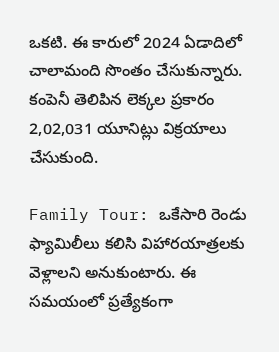ఒకటి. ఈ కారులో 2024 ఏడాదిలో చాలామంది సొంతం చేసుకున్నారు. కంపెనీ తెలిపిన లెక్కల ప్రకారం 2,02,031 యూనిట్లు విక్రయాలు చేసుకుంది.

Family Tour: ఒకేసారి రెండు ఫ్యామిలీలు కలిసి విహారయాత్రలకు వెళ్లాలని అనుకుంటారు. ఈ సమయంలో ప్రత్యేకంగా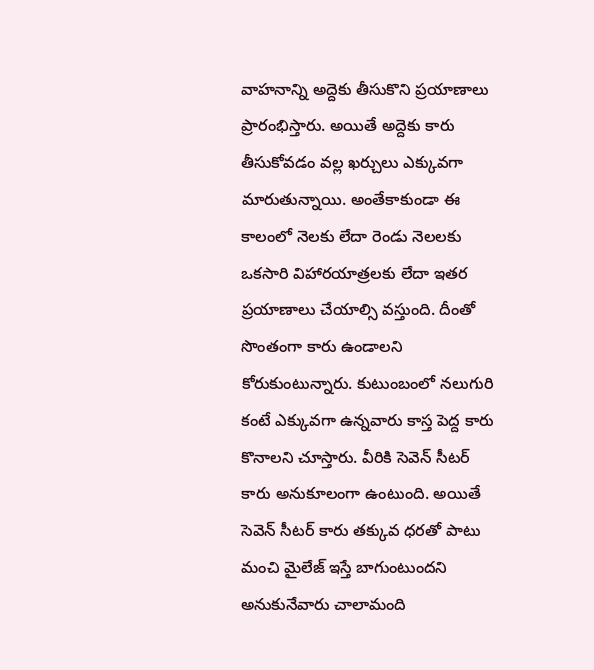వాహనాన్ని అద్దెకు తీసుకొని ప్రయాణాలు ప్రారంభిస్తారు. అయితే అద్దెకు కారు తీసుకోవడం వల్ల ఖర్చులు ఎక్కువగా మారుతున్నాయి. అంతేకాకుండా ఈ కాలంలో నెలకు లేదా రెండు నెలలకు ఒకసారి విహారయాత్రలకు లేదా ఇతర ప్రయాణాలు చేయాల్సి వస్తుంది. దీంతో సొంతంగా కారు ఉండాలని కోరుకుంటున్నారు. కుటుంబంలో నలుగురి కంటే ఎక్కువగా ఉన్నవారు కాస్త పెద్ద కారు కొనాలని చూస్తారు. వీరికి సెవెన్ సీటర్ కారు అనుకూలంగా ఉంటుంది. అయితే సెవెన్ సీటర్ కారు తక్కువ ధరతో పాటు మంచి మైలేజ్ ఇస్తే బాగుంటుందని అనుకునేవారు చాలామంది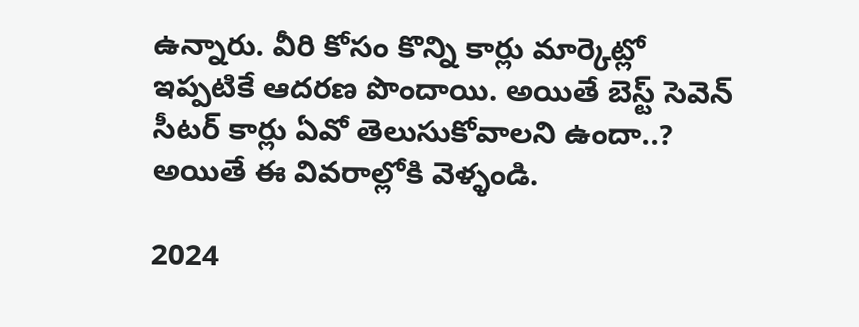ఉన్నారు. వీరి కోసం కొన్ని కార్లు మార్కెట్లో ఇప్పటికే ఆదరణ పొందాయి. అయితే బెస్ట్ సెవెన్ సీటర్ కార్లు ఏవో తెలుసుకోవాలని ఉందా..? అయితే ఈ వివరాల్లోకి వెళ్ళండి.

2024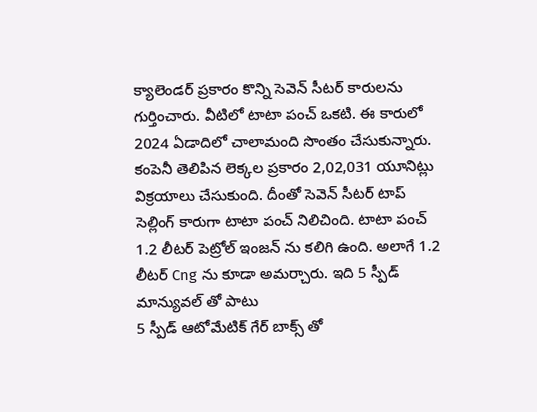క్యాలెండర్ ప్రకారం కొన్ని సెవెన్ సీటర్ కారులను గుర్తించారు. వీటిలో టాటా పంచ్ ఒకటి. ఈ కారులో 2024 ఏడాదిలో చాలామంది సొంతం చేసుకున్నారు. కంపెనీ తెలిపిన లెక్కల ప్రకారం 2,02,031 యూనిట్లు విక్రయాలు చేసుకుంది. దీంతో సెవెన్ సీటర్ టాప్ సెల్లింగ్ కారుగా టాటా పంచ్ నిలిచింది. టాటా పంచ్ 1.2 లీటర్ పెట్రోల్ ఇంజన్ ను కలిగి ఉంది. అలాగే 1.2 లీటర్ Cng ను కూడా అమర్చారు. ఇది 5 స్పీడ్ మాన్యువల్ తో పాటు
5 స్పీడ్ ఆటోమేటిక్ గేర్ బాక్స్ తో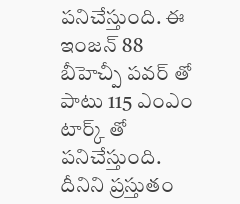పనిచేస్తుంది. ఈ ఇంజన్ 88 బీహెచ్పీ పవర్ తో పాటు 115 ఎంఎం టార్క్ తో పనిచేస్తుంది. దీనిని ప్రస్తుతం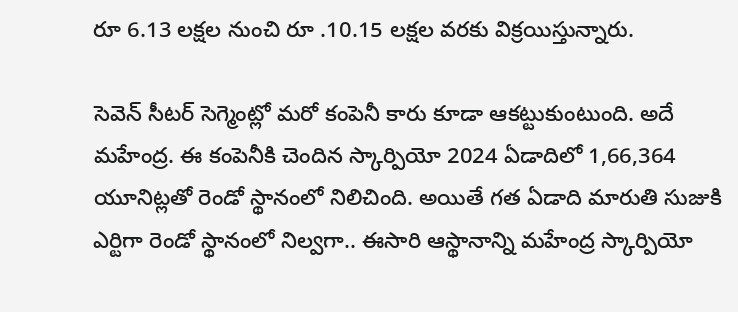రూ 6.13 లక్షల నుంచి రూ .10.15 లక్షల వరకు విక్రయిస్తున్నారు.

సెవెన్ సీటర్ సెగ్మెంట్లో మరో కంపెనీ కారు కూడా ఆకట్టుకుంటుంది. అదే మహేంద్ర. ఈ కంపెనీకి చెందిన స్కార్పియో 2024 ఏడాదిలో 1,66,364 యూనిట్లతో రెండో స్థానంలో నిలిచింది. అయితే గత ఏడాది మారుతి సుజుకి ఎర్టిగా రెండో స్థానంలో నిల్వగా.. ఈసారి ఆస్థానాన్ని మహేంద్ర స్కార్పియో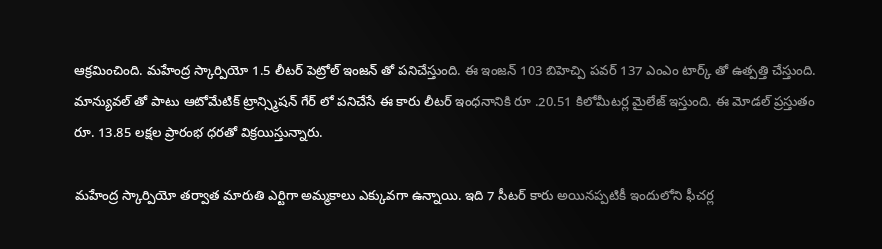ఆక్రమించింది. మహేంద్ర స్కార్పియో 1.5 లీటర్ పెట్రోల్ ఇంజన్ తో పనిచేస్తుంది. ఈ ఇంజన్ 103 బిహెచ్పి పవర్ 137 ఎంఎం టార్క్ తో ఉత్పత్తి చేస్తుంది. మాన్యువల్ తో పాటు ఆటోమేటిక్ ట్రాన్స్మిషన్ గేర్ లో పనిచేసే ఈ కారు లీటర్ ఇంధనానికి రూ .20.51 కిలోమీటర్ల మైలేజ్ ఇస్తుంది. ఈ మోడల్ ప్రస్తుతం రూ. 13.85 లక్షల ప్రారంభ ధరతో విక్రయిస్తున్నారు.

మహేంద్ర స్కార్పియో తర్వాత మారుతి ఎర్టిగా అమ్మకాలు ఎక్కువగా ఉన్నాయి. ఇది 7 సీటర్ కారు అయినప్పటికీ ఇందులోని ఫీచర్ల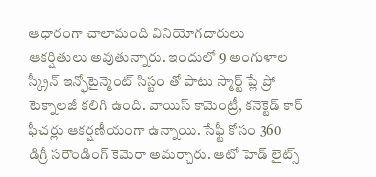ఆధారంగా చాలామంది వినియోగదారులు ఆకర్షితులు అవుతున్నారు. ఇందులో 9 అంగుళాల స్క్రీన్ ఇన్ఫోటైన్మెంట్ సిస్టం తో పాటు స్మార్ట్ ప్లే ప్రో టెక్నాలజీ కలిగి ఉంది. వాయిస్ కామెంట్రీ, కనెక్టెడ్ కార్ ఫీచర్లు ఆకర్షణీయంగా ఉన్నాయి. సేఫ్టీ కోసం 360 డిగ్రీ సరౌండింగ్ కెమెరా అమర్చారు. ఆటో హెడ్ లైట్స్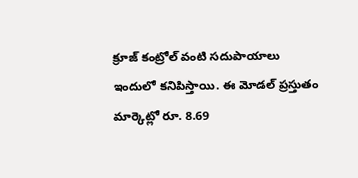క్రూజ్ కంట్రోల్ వంటి సదుపాయాలు ఇందులో కనిపిస్తాయి. ఈ మోడల్ ప్రస్తుతం మార్కెట్లో రూ. 8.69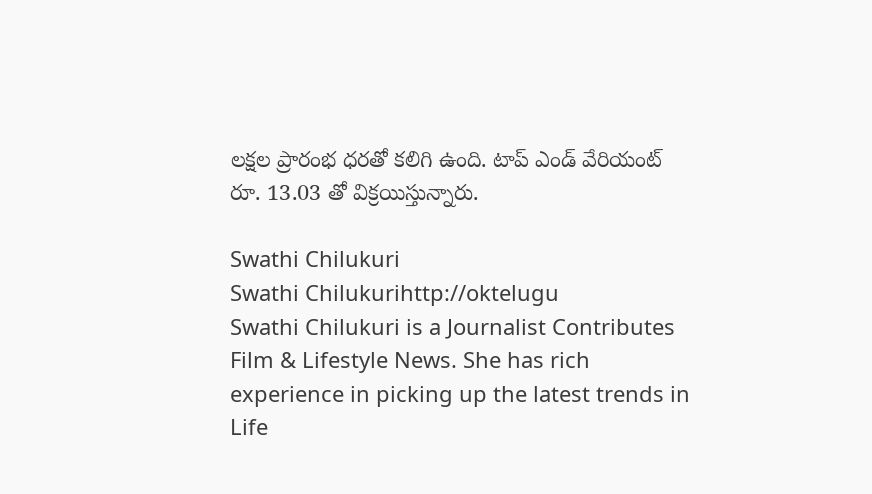లక్షల ప్రారంభ ధరతో కలిగి ఉంది. టాప్ ఎండ్ వేరియంట్ రూ. 13.03 తో విక్రయిస్తున్నారు.

Swathi Chilukuri
Swathi Chilukurihttp://oktelugu
Swathi Chilukuri is a Journalist Contributes Film & Lifestyle News. She has rich experience in picking up the latest trends in Life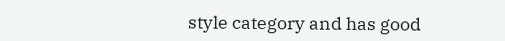style category and has good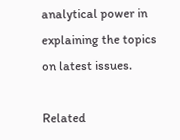analytical power in explaining the topics on latest issues.

Related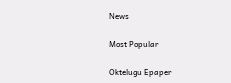News

Most Popular

Oktelugu Epaper